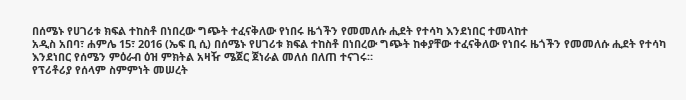በሰሜኑ የሀገሪቱ ክፍል ተከስቶ በነበረው ግጭት ተፈናቅለው የነበሩ ዜጎችን የመመለሱ ሒደት የተሳካ እንደነበር ተመላከተ
አዲስ አበባ፣ ሐምሌ 15፣ 2016 (ኤፍ ቢ ሲ) በሰሜኑ የሀገሪቱ ክፍል ተከስቶ በነበረው ግጭት ከቀያቸው ተፈናቅለው የነበሩ ዜጎችን የመመለሱ ሒደት የተሳካ እንደነበር የሰሜን ምዕራብ ዕዝ ምክትል አዛዥ ሜጀር ጀነራል መለሰ በለጠ ተናገሩ።
የፕሪቶሪያ የሰላም ስምምነት መሠረት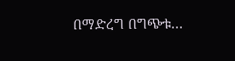በማድረግ በግጭቱ…